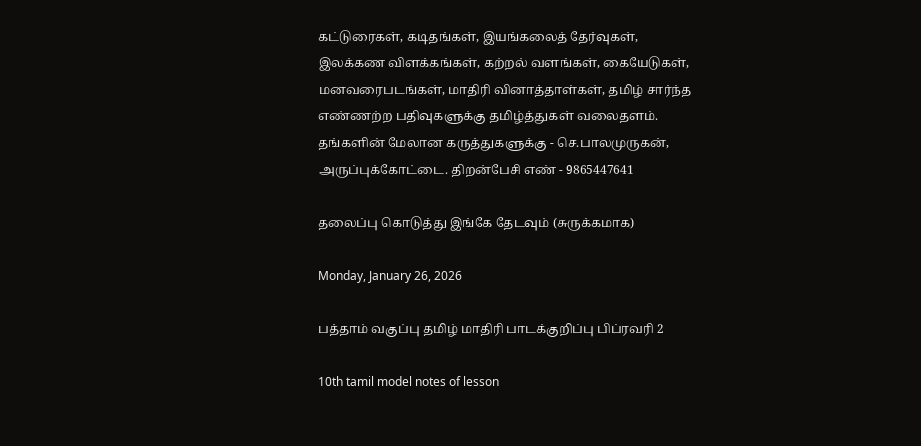கட்டுரைகள், கடிதங்கள், இயங்கலைத் தேர்வுகள், இலக்கண விளக்கங்கள், கற்றல் வளங்கள், கையேடுகள், மனவரைபடங்கள், மாதிரி வினாத்தாள்கள், தமிழ் சார்ந்த எண்ணற்ற பதிவுகளுக்கு தமிழ்த்துகள் வலைதளம். தங்களின் மேலான கருத்துகளுக்கு - செ.பாலமுருகன், அருப்புக்கோட்டை. திறன்பேசி எண் - 9865447641

தலைப்பு கொடுத்து இங்கே தேடவும் (சுருக்கமாக)

Monday, January 26, 2026

பத்தாம் வகுப்பு தமிழ் மாதிரி பாடக்குறிப்பு பிப்ரவரி 2

10th tamil model notes of lesson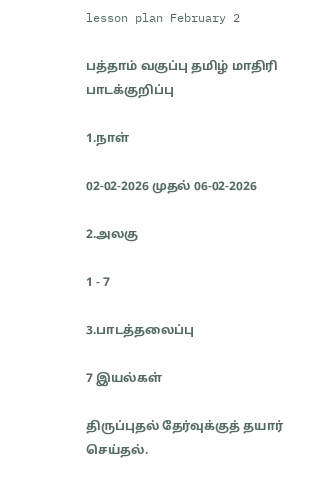lesson plan February 2

பத்தாம் வகுப்பு தமிழ் மாதிரி பாடக்குறிப்பு

1.நாள்

02-02-2026 முதல் 06-02-2026

2.அலகு

1 - 7

3.பாடத்தலைப்பு

7 இயல்கள்

திருப்புதல் தேர்வுக்குத் தயார் செய்தல்.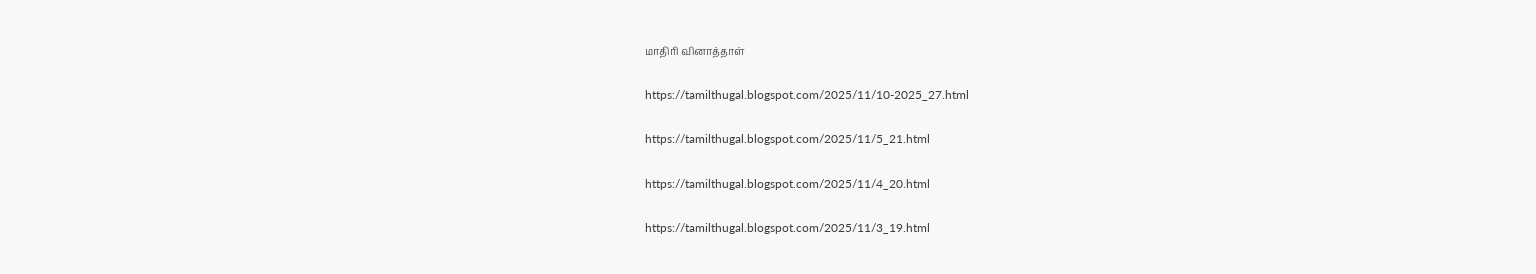மாதிரி வினாத்தாள்

https://tamilthugal.blogspot.com/2025/11/10-2025_27.html

https://tamilthugal.blogspot.com/2025/11/5_21.html

https://tamilthugal.blogspot.com/2025/11/4_20.html

https://tamilthugal.blogspot.com/2025/11/3_19.html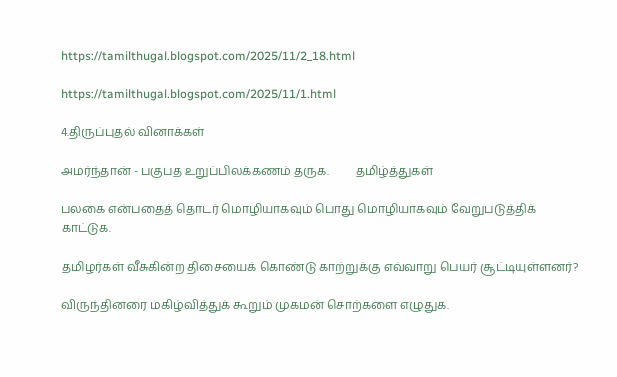https://tamilthugal.blogspot.com/2025/11/2_18.html

https://tamilthugal.blogspot.com/2025/11/1.html

4.திருப்புதல் வினாக்கள்

அமர்ந்தான் - பகுபத உறுப்பிலக்கணம் தருக.         தமிழ்த்துகள்

பலகை என்பதைத் தொடர் மொழியாகவும் பொது மொழியாகவும் வேறுபடுத்திக் காட்டுக.

தமிழர்கள் வீசுகின்ற திசையைக் கொண்டு காற்றுக்கு எவ்வாறு பெயர் சூட்டியுள்ளனர்?

விருந்தினரை மகிழ்வித்துக் கூறும் முகமன் சொற்களை எழுதுக.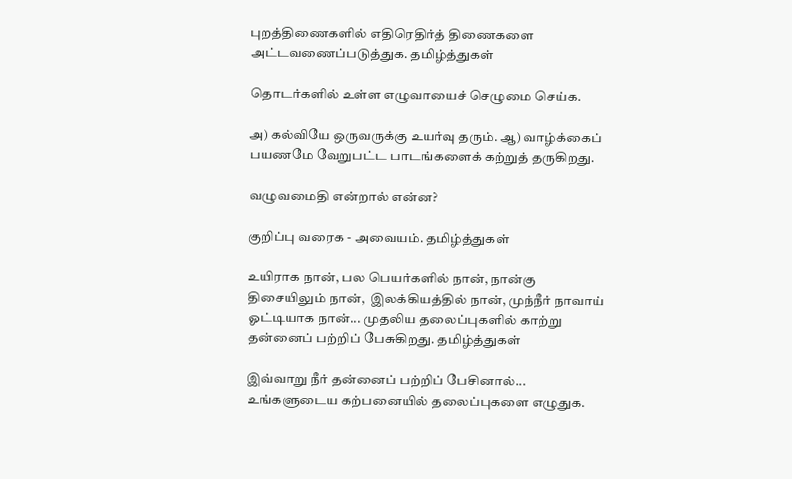புறத்திணைகளில் எதிரெதிர்த் திணைகளை அட்டவணைப்படுத்துக. தமிழ்த்துகள்

தொடர்களில் உள்ள எழுவாயைச் செழுமை செய்க.

அ) கல்வியே ஒருவருக்கு உயர்வு தரும். ஆ) வாழ்க்கைப் பயணமே வேறுபட்ட பாடங்களைக் கற்றுத் தருகிறது.

வழுவமைதி என்றால் என்ன?

குறிப்பு வரைக - அவையம். தமிழ்த்துகள்

உயிராக நான், பல பெயர்களில் நான், நான்கு திசையிலும் நான்,  இலக்கியத்தில் நான், முந்நீர் நாவாய் ஓட்டியாக நான்... முதலிய தலைப்புகளில் காற்று தன்னைப் பற்றிப் பேசுகிறது. தமிழ்த்துகள்

இவ்வாறு நீர் தன்னைப் பற்றிப் பேசினால்... உங்களுடைய கற்பனையில் தலைப்புகளை எழுதுக.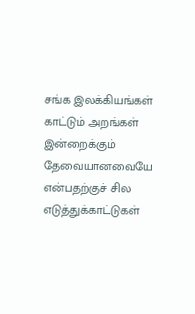சங்க இலக்கியங்கள் காட்டும் அறங்கள் இன்றைக்கும் தேவையானவையே என்பதற்குச் சில எடுத்துக்காட்டுகள்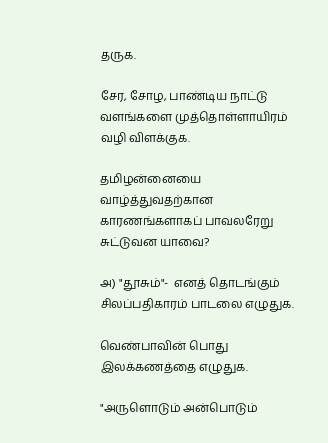தருக.

சேர, சோழ, பாண்டிய நாட்டு வளங்களை முத்தொள்ளாயிரம் வழி விளக்குக.

தமிழன்னையை வாழ்த்துவதற்கான காரணங்களாகப் பாவலரேறு சுட்டுவன யாவை?

அ) "தூசும்"-  எனத் தொடங்கும் சிலப்பதிகாரம் பாடலை எழுதுக.

வெண்பாவின் பொது இலக்கணத்தை எழுதுக.

"அருளொடும் அன்பொடும்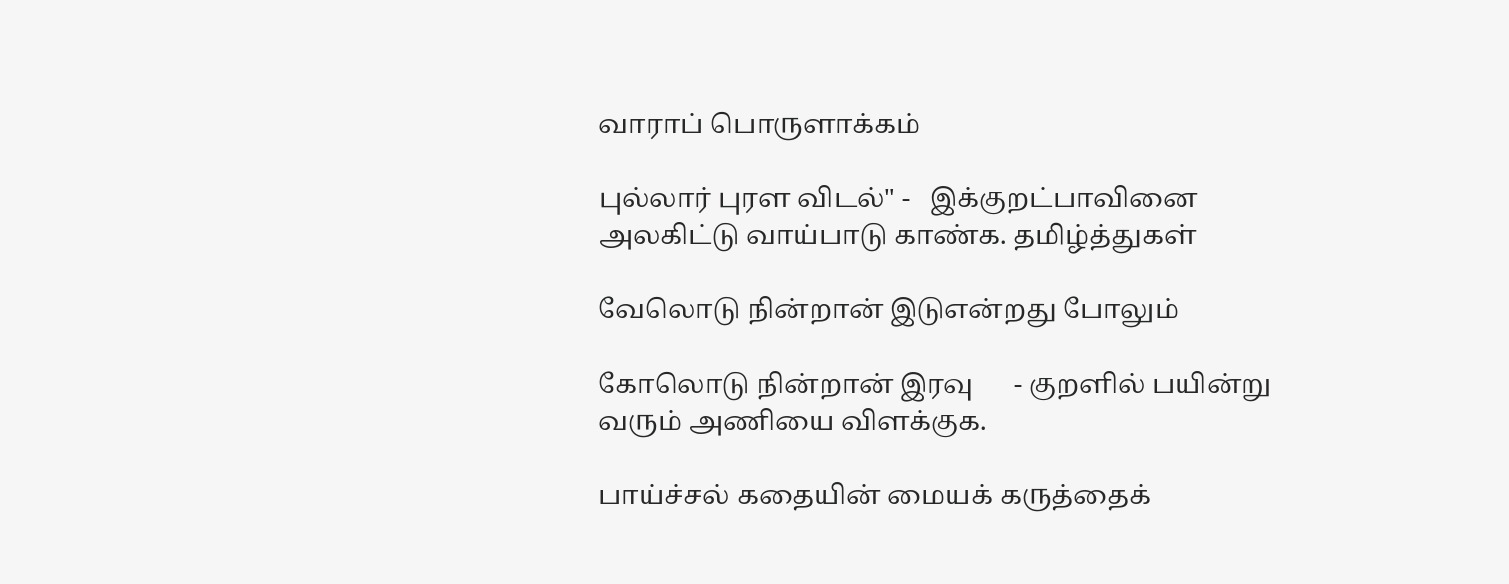வாராப் பொருளாக்கம்

புல்லார் புரள விடல்" -   இக்குறட்பாவினை அலகிட்டு வாய்பாடு காண்க. தமிழ்த்துகள்

வேலொடு நின்றான் இடுஎன்றது போலும்

கோலொடு நின்றான் இரவு      - குறளில் பயின்று வரும் அணியை விளக்குக.

பாய்ச்சல் கதையின் மையக் கருத்தைக்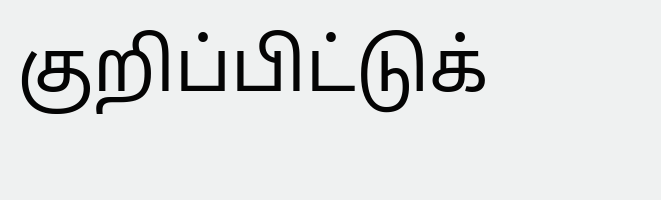குறிப்பிட்டுக்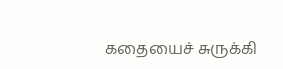கதையைச் சுருக்கி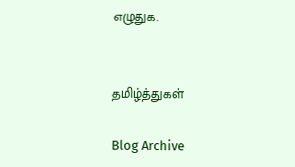எழுதுக.


தமிழ்த்துகள்

Blog Archive